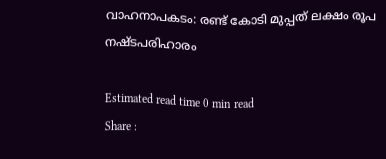വാഹനാപകടം: രണ്ട് കോടി മുപ്പത് ലക്ഷം രൂപ നഷ്ടപരിഹാരം

Estimated read time 0 min read
Share :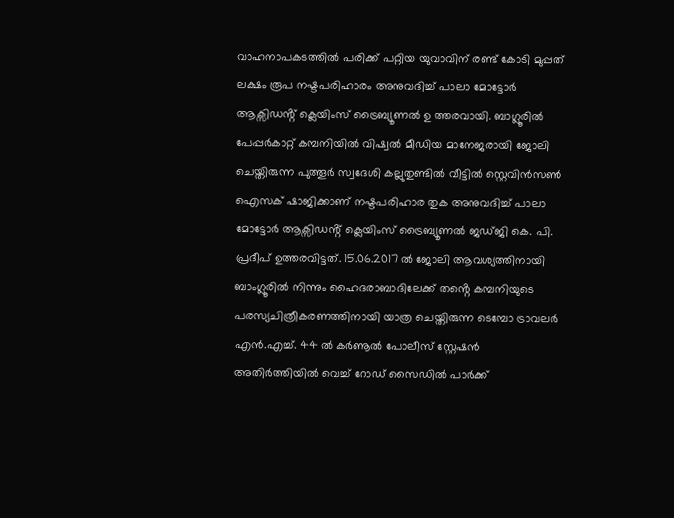വാഹനാപകടത്തിൽ പരിക്ക് പറ്റിയ യുവാവിന് രണ്ട് കോടി മുപ്പത് ലക്ഷം രൂപ നഷ്ടപരിഹാരം അനുവദിച്ച് പാലാ മോട്ടോർ ആക്സിഡൻ്റ് ക്ലെയിംസ് ട്രൈബ്യൂണൽ ഉ ത്തരവായി. ബാഗ്ലൂരിൽ പേപ്പർകാറ്റ് കമ്പനിയിൽ വിഷ്വൽ മീഡിയ മാനേജരായി ജോലി ചെയ്തിരുന്ന പുത്തൂർ സ്വദേശി കല്ലുതുണ്ടിൽ വീട്ടിൽ സ്റ്റെവിൻസൺ ഐസക് ഷാജിക്കാണ് നഷ്ടപരിഹാര തുക അനുവദിച്ച് പാലാ മോട്ടോർ ആക്സിഡൻ്റ് ക്ലെയിംസ് ട്രൈബ്യൂണൽ ജഡ്ജി കെ. പി. പ്രദീപ് ഉത്തരവിട്ടത്. 15.06.2017 ൽ ജോലി ആവശ്യത്തിനായി ബാംഗ്ലൂരിൽ നിന്നും ഹൈദരാബാദിലേക്ക് തൻ്റെ കമ്പനിയുടെ പരസ്യചിത്രീകരണത്തിനായി യാത്ര ചെയ്തിരുന്ന ടെമ്പോ ട്രാവലർ എൻ.എച്ച്. 44 ൽ കർണൂൽ പോലീ‌സ് സ്റ്റേഷൻ അതിർത്തിയിൽ വെച്ച് റോഡ് സൈഡിൽ പാർക്ക്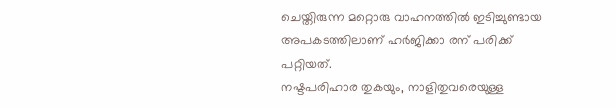ചെയ്തിരുന്ന മറ്റൊരു വാഹനത്തിൽ ഇടിച്ചുണ്ടായ അപകടത്തിലാണ് ഹർജിക്കാ രന് പരിക്ക് പറ്റിയത്.
നഷ്ടപരിഹാര തുകയും, നാളിതുവരെയുള്ള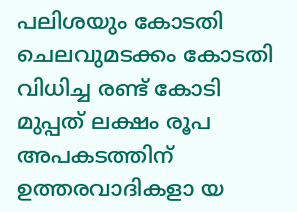പലിശയും കോടതി ചെലവുമടക്കം കോടതി വിധിച്ച രണ്ട് കോടി മുപ്പത് ലക്ഷം രൂപ അപകടത്തിന് ഉത്തരവാദികളാ യ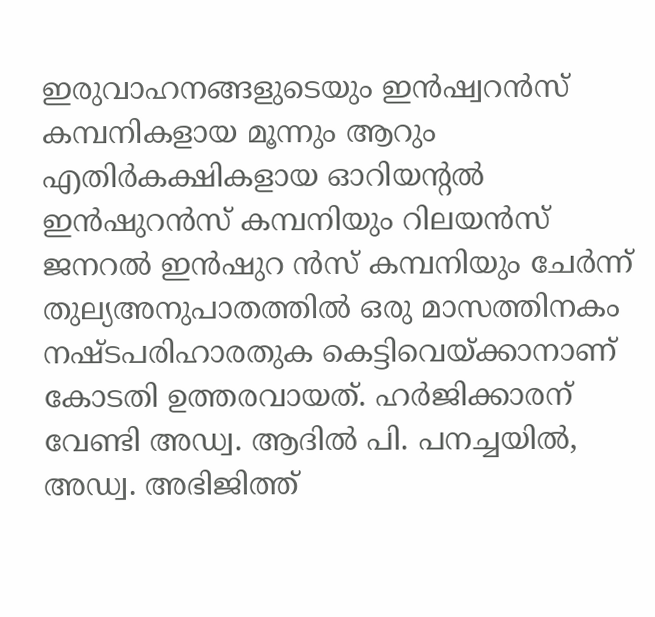ഇരുവാഹനങ്ങളുടെയും ഇൻഷ്വറൻസ് കമ്പനികളായ മൂന്നും ആറും എതിർകക്ഷികളായ ഓറിയന്റൽ ഇൻഷുറൻസ് കമ്പനിയും റിലയൻസ് ജനറൽ ഇൻഷുറ ൻസ് കമ്പനിയും ചേർന്ന് തുല്യഅനുപാതത്തിൽ ഒരു മാസത്തിനകം നഷ്ടപരിഹാരതുക കെട്ടിവെയ്ക്കാനാണ് കോടതി ഉത്തരവായത്. ഹർജിക്കാരന് വേണ്ടി അഡ്വ. ആദിൽ പി. പനച്ചയിൽ, അഡ്വ. അഭിജിത്ത്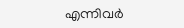എന്നിവർ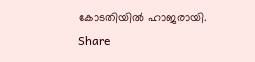കോടതിയിൽ ഹാജരായി.
Share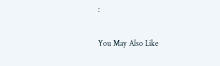:

You May Also Like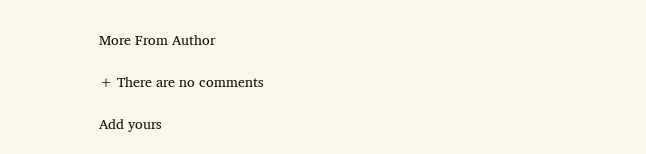More From Author

+ There are no comments

Add yours